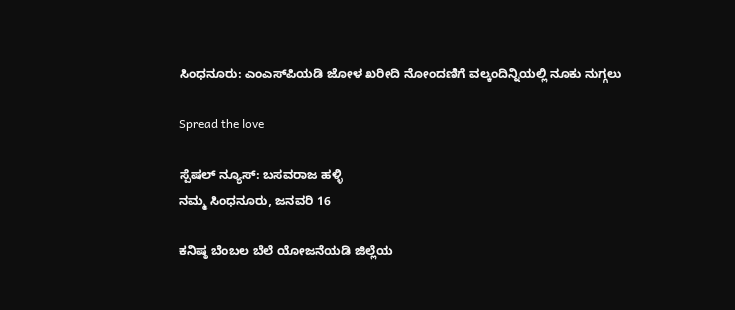ಸಿಂಧನೂರು: ಎಂಎಸ್‌ಪಿಯಡಿ ಜೋಳ ಖರೀದಿ ನೋಂದಣಿಗೆ ವಲ್ಕಂದಿನ್ನಿಯಲ್ಲಿ ನೂಕು ನುಗ್ಗಲು

Spread the love

ಸ್ಪೆಷಲ್ ನ್ಯೂಸ್: ಬಸವರಾಜ ಹಳ್ಳಿ
ನಮ್ಮ ಸಿಂಧನೂರು, ಜನವರಿ 16

ಕನಿಷ್ಠ ಬೆಂಬಲ ಬೆಲೆ ಯೋಜನೆಯಡಿ ಜಿಲ್ಲೆಯ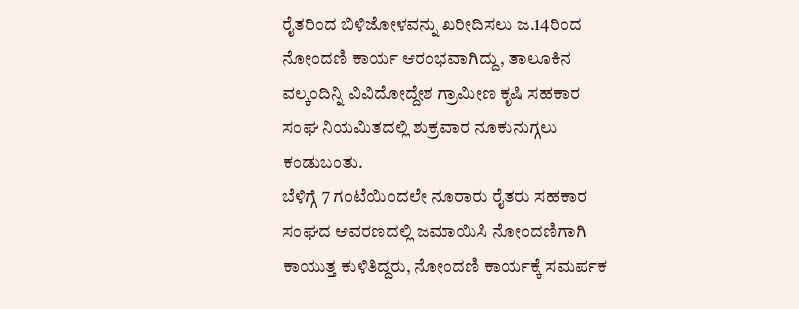ರೈತರಿಂದ ಬಿಳಿಜೋಳವನ್ನು ಖರೀದಿಸಲು ಜ.14ರಿಂದ ನೋಂದಣಿ ಕಾರ್ಯ ಆರಂಭವಾಗಿದ್ದು, ತಾಲೂಕಿನ ವಲ್ಕಂದಿನ್ನಿ ವಿವಿದೋದ್ದೇಶ ಗ್ರಾಮೀಣ ಕೃಷಿ ಸಹಕಾರ ಸಂಘ ನಿಯಮಿತದಲ್ಲಿ ಶುಕ್ರವಾರ ನೂಕುನುಗ್ಗಲು ಕಂಡುಬಂತು.
ಬೆಳಿಗ್ಗೆ 7 ಗಂಟೆಯಿಂದಲೇ ನೂರಾರು ರೈತರು ಸಹಕಾರ ಸಂಘದ ಆವರಣದಲ್ಲಿ ಜಮಾಯಿಸಿ ನೋಂದಣಿಗಾಗಿ ಕಾಯುತ್ತ ಕುಳಿತಿದ್ದರು, ನೋಂದಣಿ ಕಾರ್ಯಕ್ಕೆ ಸಮರ್ಪಕ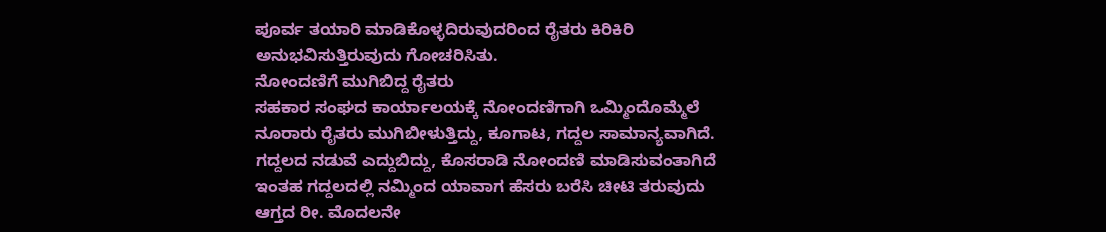ಪೂರ್ವ ತಯಾರಿ ಮಾಡಿಕೊಳ್ಳದಿರುವುದರಿಂದ ರೈತರು ಕಿರಿಕಿರಿ ಅನುಭವಿಸುತ್ತಿರುವುದು ಗೋಚರಿಸಿತು.
ನೋಂದಣಿಗೆ ಮುಗಿಬಿದ್ದ ರೈತರು
ಸಹಕಾರ ಸಂಘದ ಕಾರ್ಯಾಲಯಕ್ಕೆ ನೋಂದಣಿಗಾಗಿ ಒಮ್ಮಿಂದೊಮ್ಮೆಲೆ ನೂರಾರು ರೈತರು ಮುಗಿಬೀಳುತ್ತಿದ್ದು, ಕೂಗಾಟ, ಗದ್ದಲ ಸಾಮಾನ್ಯವಾಗಿದೆ. ಗದ್ದಲದ ನಡುವೆ ಎದ್ದುಬಿದ್ದು, ಕೊಸರಾಡಿ ನೋಂದಣಿ ಮಾಡಿಸುವಂತಾಗಿದೆ ಇಂತಹ ಗದ್ದಲದಲ್ಲಿ ನಮ್ಮಿಂದ ಯಾವಾಗ ಹೆಸರು ಬರೆಸಿ ಚೀಟಿ ತರುವುದು ಆಗ್ತದ ರೀ. ಮೊದಲನೇ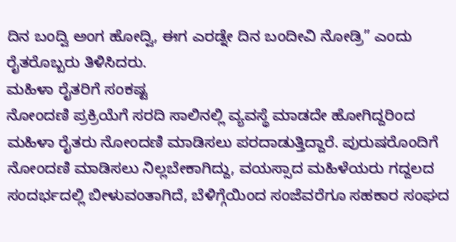ದಿನ ಬಂದ್ವಿ ಅಂಗ ಹೋದ್ವಿ, ಈಗ ಎರಡ್ನೇ ದಿನ ಬಂದೀವಿ ನೋಡ್ರಿ” ಎಂದು ರೈತರೊಬ್ಬರು ತಿಳಿಸಿದರು.
ಮಹಿಳಾ ರೈತರಿಗೆ ಸಂಕಷ್ಟ
ನೋಂದಣಿ ಪ್ರಕ್ರಿಯೆಗೆ ಸರದಿ ಸಾಲಿನಲ್ಲಿ ವ್ಯವಸ್ಥೆ ಮಾಡದೇ ಹೋಗಿದ್ದರಿಂದ ಮಹಿಳಾ ರೈತರು ನೋಂದಣಿ ಮಾಡಿಸಲು ಪರದಾಡುತ್ತಿದ್ದಾರೆ. ಪುರುಷರೊಂದಿಗೆ ನೋಂದಣಿ ಮಾಡಿಸಲು ನಿಲ್ಲಬೇಕಾಗಿದ್ದು, ವಯಸ್ಸಾದ ಮಹಿಳೆಯರು ಗದ್ದಲದ ಸಂದರ್ಭದಲ್ಲಿ ಬೀಳುವಂತಾಗಿದೆ, ಬೆಳಿಗ್ಗೆಯಿಂದ ಸಂಜೆವರೆಗೂ ಸಹಕಾರ ಸಂಘದ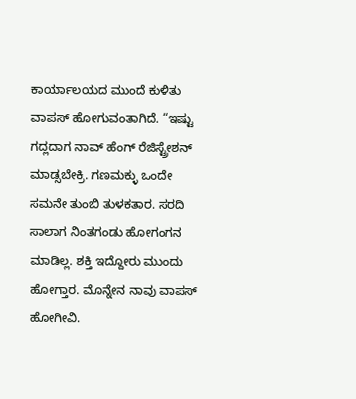ಕಾರ್ಯಾಲಯದ ಮುಂದೆ ಕುಳಿತು ವಾಪಸ್ ಹೋಗುವಂತಾಗಿದೆ. “ಇಷ್ಟು ಗದ್ಲದಾಗ ನಾವ್ ಹೆಂಗ್ ರೆಜಿಸ್ಟ್ರೇಶನ್ ಮಾಡ್ಸಬೇಕ್ರಿ. ಗಣಮಕ್ಳು ಒಂದೇ ಸಮನೇ ತುಂಬಿ ತುಳಕತಾರ. ಸರದಿ ಸಾಲಾಗ ನಿಂತಗಂಡು ಹೋಗಂಗನ ಮಾಡಿಲ್ಲ. ಶಕ್ತಿ ಇದ್ದೋರು ಮುಂದು ಹೋಗ್ತಾರ. ಮೊನ್ನೇನ ನಾವು ವಾಪಸ್ ಹೋಗೀವಿ.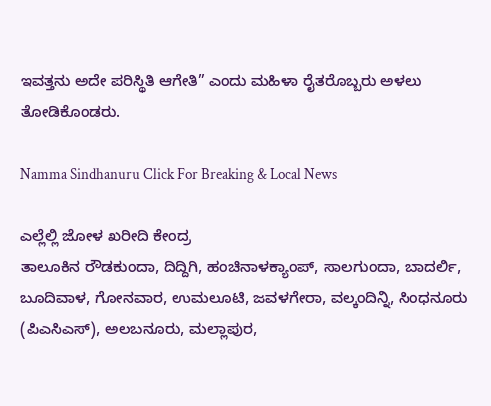ಇವತ್ತನು ಅದೇ ಪರಿಸ್ಥಿತಿ ಆಗೇತಿ” ಎಂದು ಮಹಿಳಾ ರೈತರೊಬ್ಬರು ಅಳಲು ತೋಡಿಕೊಂಡರು.

Namma Sindhanuru Click For Breaking & Local News

ಎಲ್ಲೆಲ್ಲಿ ಜೋಳ ಖರೀದಿ ಕೇಂದ್ರ
ತಾಲೂಕಿನ ರೌಡಕುಂದಾ, ದಿದ್ದಿಗಿ, ಹಂಚಿನಾಳಕ್ಯಾಂಪ್, ಸಾಲಗುಂದಾ, ಬಾದರ್ಲಿ, ಬೂದಿವಾಳ, ಗೋನವಾರ, ಉಮಲೂಟಿ, ಜವಳಗೇರಾ, ವಲ್ಕಂದಿನ್ನಿ, ಸಿಂಧನೂರು (ಪಿಎಸಿಎಸ್), ಅಲಬನೂರು, ಮಲ್ಲಾಪುರ,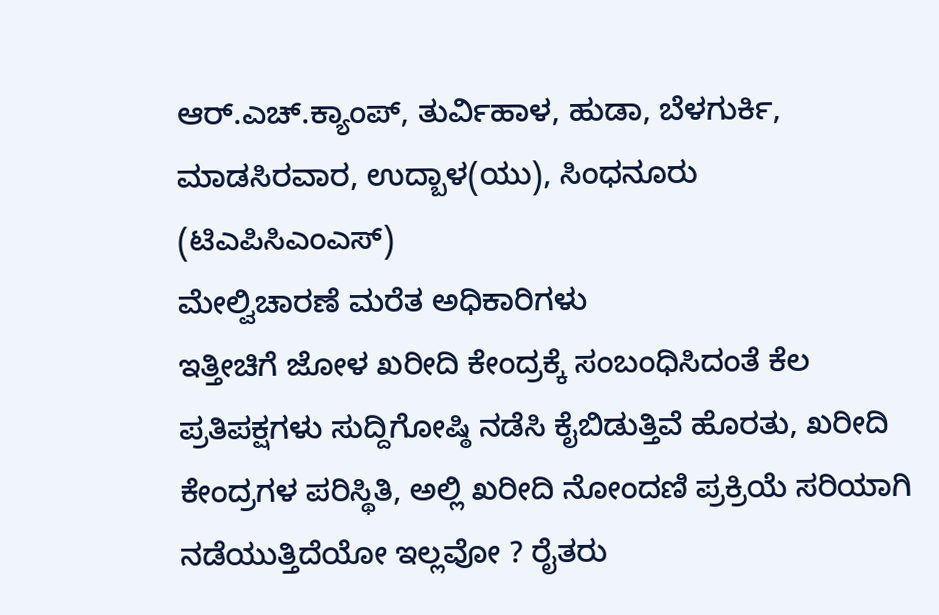ಆರ್.ಎಚ್.ಕ್ಯಾಂಪ್, ತುರ್ವಿಹಾಳ, ಹುಡಾ, ಬೆಳಗುರ್ಕಿ, ಮಾಡಸಿರವಾರ, ಉದ್ಬಾಳ(ಯು), ಸಿಂಧನೂರು (ಟಿಎಪಿಸಿಎಂಎಸ್)
ಮೇಲ್ವಿಚಾರಣೆ ಮರೆತ ಅಧಿಕಾರಿಗಳು
ಇತ್ತೀಚಿಗೆ ಜೋಳ ಖರೀದಿ ಕೇಂದ್ರಕ್ಕೆ ಸಂಬಂಧಿಸಿದಂತೆ ಕೆಲ ಪ್ರತಿಪಕ್ಷಗಳು ಸುದ್ದಿಗೋಷ್ಠಿ ನಡೆಸಿ ಕೈಬಿಡುತ್ತಿವೆ ಹೊರತು, ಖರೀದಿ ಕೇಂದ್ರಗಳ ಪರಿಸ್ಥಿತಿ, ಅಲ್ಲಿ ಖರೀದಿ ನೋಂದಣಿ ಪ್ರಕ್ರಿಯೆ ಸರಿಯಾಗಿ ನಡೆಯುತ್ತಿದೆಯೋ ಇಲ್ಲವೋ ? ರೈತರು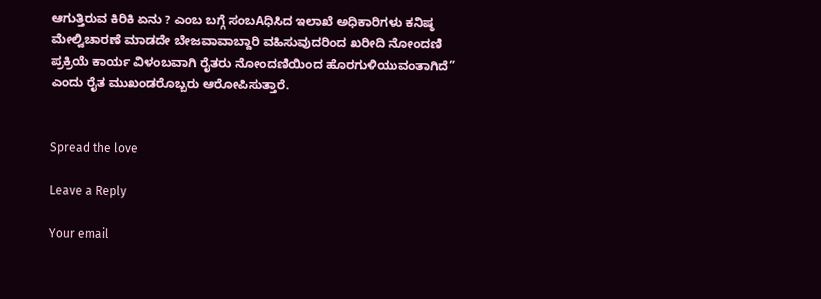ಆಗುತ್ತಿರುವ ಕಿರಿಕಿ ಏನು ? ಎಂಬ ಬಗ್ಗೆ ಸಂಬAಧಿಸಿದ ಇಲಾಖೆ ಅಧಿಕಾರಿಗಳು ಕನಿಷ್ಠ ಮೇಲ್ವಿಚಾರಣೆ ಮಾಡದೇ ಬೇಜವಾವಾಬ್ದಾರಿ ವಹಿಸುವುದರಿಂದ ಖರೀದಿ ನೋಂದಣಿ ಪ್ರಕ್ರಿಯೆ ಕಾರ್ಯ ವಿಳಂಬವಾಗಿ ರೈತರು ನೋಂದಣಿಯಿಂದ ಹೊರಗುಳಿಯುವಂತಾಗಿದೆ” ಎಂದು ರೈತ ಮುಖಂಡರೊಬ್ಬರು ಆರೋಪಿಸುತ್ತಾರೆ.


Spread the love

Leave a Reply

Your email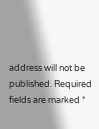address will not be published. Required fields are marked *